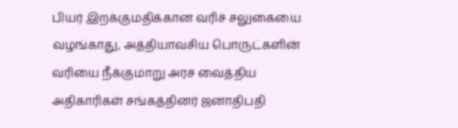பியர் இறக்குமதிக்கான வரிச் சலுகையை வழங்காது, அத்தியாவசிய பொருட்களின் வரியை நீக்குமாறு அரச வைத்திய அதிகாரிகள் சங்கத்தினர் ஜனாதிபதி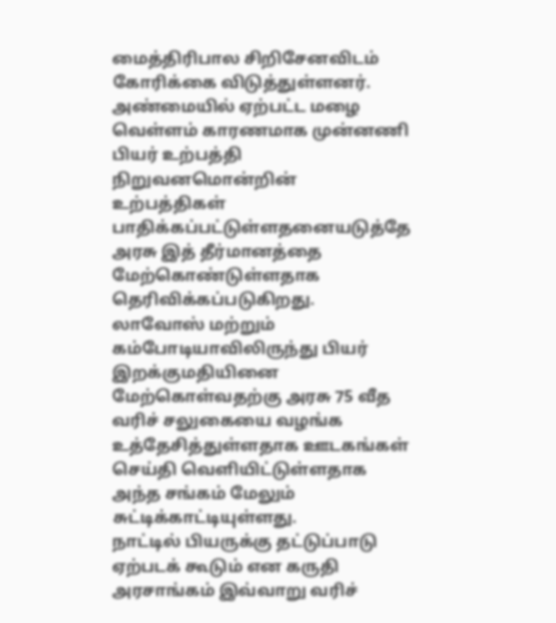மைத்திரிபால சிறிசேனவிடம் கோரிக்கை விடுத்துள்ளனர்.
அண்மையில் ஏற்பட்ட மழை வெள்ளம் காரணமாக முன்னணி பியர் உற்பத்தி நிறுவனமொன்றின் உற்பத்திகள் பாதிக்கப்பட்டுள்ளதனையடுத்தே அரசு இத் தீர்மானத்தை மேற்கொண்டுள்ளதாக தெரிவிக்கப்படுகிறது.
லாவோஸ் மற்றும் கம்போடியாவிலிருந்து பியர் இறக்குமதியினை மேற்கொள்வதற்கு அரசு 75 வீத வரிச் சலுகையை வழங்க உத்தேசித்துள்ளதாக ஊடகங்கள் செய்தி வெளியிட்டுள்ளதாக அந்த சங்கம் மேலும் சுட்டிக்காட்டியுள்ளது.
நாட்டில் பியருக்கு தட்டுப்பாடு ஏற்படக் கூடும் என கருதி அரசாங்கம் இவ்வாறு வரிச்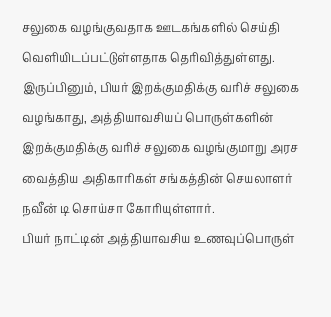சலுகை வழங்குவதாக ஊடகங்களில் செய்தி வெளியிடப்பட்டுள்ளதாக தெரிவித்துள்ளது.
இருப்பினும், பியர் இறக்குமதிக்கு வரிச் சலுகை வழங்காது, அத்தியாவசியப் பொருள்களின் இறக்குமதிக்கு வரிச் சலுகை வழங்குமாறு அரச வைத்திய அதிகாரிகள் சங்கத்தின் செயலாளர் நவீன் டி சொய்சா கோரியுள்ளார்.
பியர் நாட்டின் அத்தியாவசிய உணவுப்பொருள்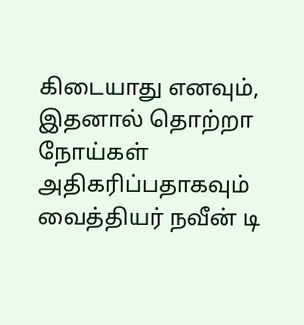கிடையாது எனவும், இதனால் தொற்றா நோய்கள் அதிகரிப்பதாகவும் வைத்தியர் நவீன் டி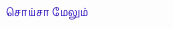சொய்சா மேலும்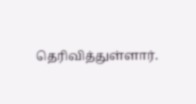தெரிவித்துள்ளார்.